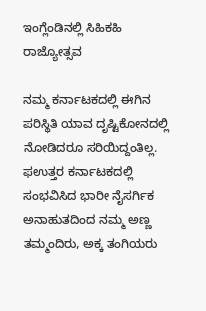ಇಂಗ್ಲೆಂಡಿನಲ್ಲಿ ಸಿಹಿಕಹಿ ರಾಜ್ಯೋತ್ಸವ

ನಮ್ಮ ಕರ್ನಾಟಕದಲ್ಲಿ ಈಗಿನ ಪರಿಸ್ಥಿತಿ ಯಾವ ದೃಷ್ಟಿಕೋನದಲ್ಲಿ ನೋಡಿದರೂ ಸರಿಯಿದ್ದಂತಿಲ್ಲ. ಫಉತ್ತರ ಕರ್ನಾಟಕದಲ್ಲಿ ಸಂಭವಿಸಿದ ಭಾರೀ ನೈಸರ್ಗಿಕ ಅನಾಹುತದಿಂದ ನಮ್ಮ ಅಣ್ಣ ತಮ್ಮಂದಿರು, ಅಕ್ಕ ತಂಗಿಯರು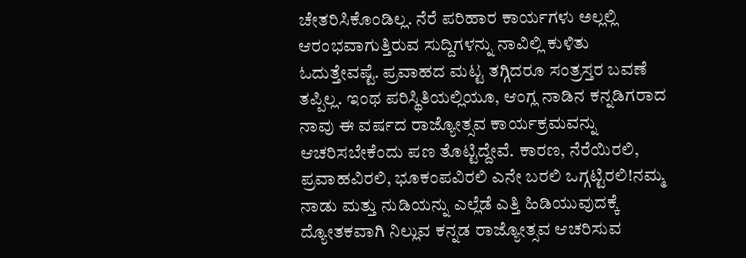ಚೇತರಿಸಿಕೊಂಡಿಲ್ಲ. ನೆರೆ ಪರಿಹಾರ ಕಾರ್ಯಗಳು ಅಲ್ಲಲ್ಲಿ ಆರಂಭವಾಗುತ್ತಿರುವ ಸುದ್ದಿಗಳನ್ನು ನಾವಿಲ್ಲಿ ಕುಳಿತು ಓದುತ್ತೇವಷ್ಟೆ. ಪ್ರವಾಹದ ಮಟ್ಟ ತಗ್ಗಿದರೂ ಸಂತ್ರಸ್ತರ ಬವಣೆ ತಪ್ಪಿಲ್ಲ. ಇಂಥ ಪರಿಸ್ಥಿತಿಯಲ್ಲಿಯೂ, ಆಂಗ್ಲ ನಾಡಿನ ಕನ್ನಡಿಗರಾದ ನಾವು ಈ ವರ್ಷದ ರಾಜ್ಯೋತ್ಸವ ಕಾರ್ಯಕ್ರಮವನ್ನು ಆಚರಿಸಬೇಕೆಂದು ಪಣ ತೊಟ್ಟಿದ್ದೇವೆ. ಕಾರಣ, ನೆರೆಯಿರಲಿ, ಪ್ರವಾಹವಿರಲಿ, ಭೂಕಂಪವಿರಲಿ ಎನೇ ಬರಲಿ ಒಗ್ಗಟ್ಟಿರಲಿ!ನಮ್ಮ ನಾಡು ಮತ್ತು ನುಡಿಯನ್ನು ಎಲ್ಲೆಡೆ ಎತ್ತಿ ಹಿಡಿಯುವುದಕ್ಕೆ ದ್ಯೋತಕವಾಗಿ ನಿಲ್ಲುವ ಕನ್ನಡ ರಾಜ್ಯೋತ್ಸವ ಆಚರಿಸುವ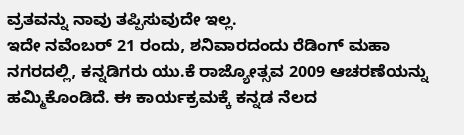ವ್ರತವನ್ನು ನಾವು ತಪ್ಪಿಸುವುದೇ ಇಲ್ಲ.
ಇದೇ ನವೆಂಬರ್ 21 ರಂದು, ಶನಿವಾರದಂದು ರೆಡಿಂಗ್ ಮಹಾ ನಗರದಲ್ಲಿ, ಕನ್ನಡಿಗರು ಯು.ಕೆ ರಾಜ್ಯೋತ್ಸವ 2009 ಆಚರಣೆಯನ್ನು ಹಮ್ಮಿಕೊಂಡಿದೆ. ಈ ಕಾರ್ಯಕ್ರಮಕ್ಕೆ ಕನ್ನಡ ನೆಲದ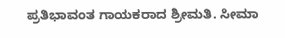ಪ್ರತಿಭಾವಂತ ಗಾಯಕರಾದ ಶ್ರೀಮತಿ. ಸೀಮಾ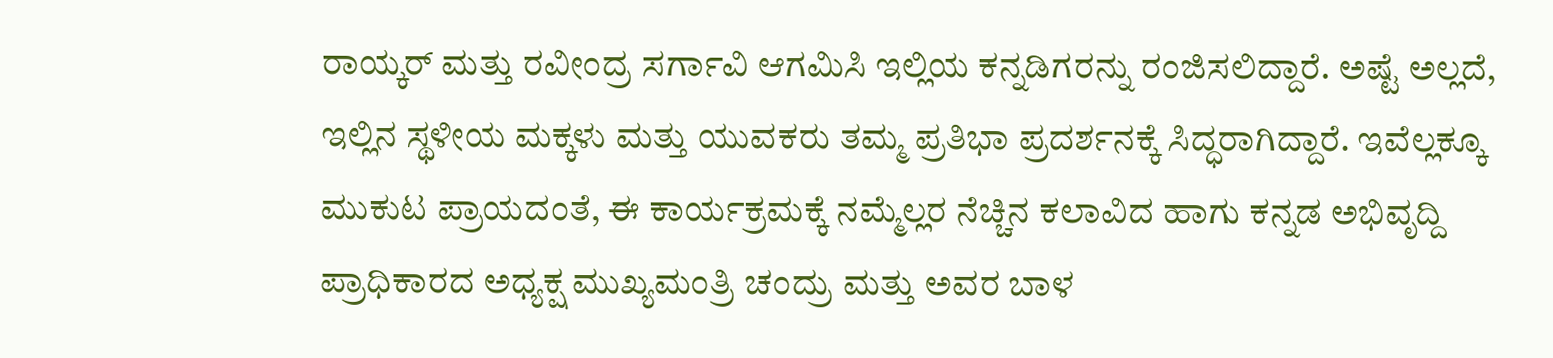ರಾಯ್ಕರ್ ಮತ್ತು ರವೀಂದ್ರ ಸರ್ಗಾವಿ ಆಗಮಿಸಿ ಇಲ್ಲಿಯ ಕನ್ನಡಿಗರನ್ನು ರಂಜಿಸಲಿದ್ದಾರೆ. ಅಷ್ಟೆ ಅಲ್ಲದೆ, ಇಲ್ಲಿನ ಸ್ಥಳೀಯ ಮಕ್ಕಳು ಮತ್ತು ಯುವಕರು ತಮ್ಮ ಪ್ರತಿಭಾ ಪ್ರದರ್ಶನಕ್ಕೆ ಸಿದ್ಧರಾಗಿದ್ದಾರೆ. ಇವೆಲ್ಲಕ್ಕೂ ಮುಕುಟ ಪ್ರಾಯದಂತೆ, ಈ ಕಾರ್ಯಕ್ರಮಕ್ಕೆ ನಮ್ಮೆಲ್ಲರ ನೆಚ್ಚಿನ ಕಲಾವಿದ ಹಾಗು ಕನ್ನಡ ಅಭಿವೃದ್ದಿ ಪ್ರಾಧಿಕಾರದ ಅಧ್ಯಕ್ಷ ಮುಖ್ಯಮಂತ್ರಿ ಚಂದ್ರು ಮತ್ತು ಅವರ ಬಾಳ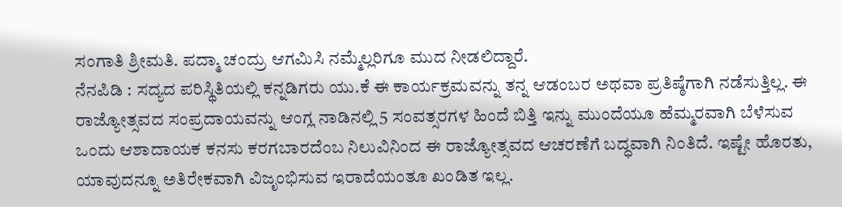ಸಂಗಾತಿ ಶ್ರೀಮತಿ. ಪದ್ಮಾ ಚಂದ್ರು ಆಗಮಿಸಿ ನಮ್ಮೆಲ್ಲರಿಗೂ ಮುದ ನೀಡಲಿದ್ದಾರೆ.
ನೆನಪಿಡಿ : ಸದ್ಯದ ಪರಿಸ್ಥಿತಿಯಲ್ಲಿ ಕನ್ನಡಿಗರು ಯು.ಕೆ ಈ ಕಾರ್ಯಕ್ರಮವನ್ನು ತನ್ನ ಆಡಂಬರ ಅಥವಾ ಪ್ರತಿಷ್ಠೆಗಾಗಿ ನಡೆಸುತ್ತಿಲ್ಲ. ಈ ರಾಜ್ಯೋತ್ಸವದ ಸಂಪ್ರದಾಯವನ್ನು ಆಂಗ್ಲ ನಾಡಿನಲ್ಲಿ 5 ಸಂವತ್ಸರಗಳ ಹಿಂದೆ ಬಿತ್ತಿ ಇನ್ನು ಮುಂದೆಯೂ ಹೆಮ್ಮರವಾಗಿ ಬೆಳೆಸುವ ಒಂದು ಆಶಾದಾಯಕ ಕನಸು ಕರಗಬಾರದೆಂಬ ನಿಲುವಿನಿಂದ ಈ ರಾಜ್ಯೋತ್ಸವದ ಆಚರಣೆಗೆ ಬದ್ಧವಾಗಿ ನಿಂತಿದೆ. ಇಷ್ಟೇ ಹೊರತು, ಯಾವುದನ್ನೂ ಅತಿರೇಕವಾಗಿ ವಿಜೃಂಭಿಸುವ ಇರಾದೆಯಂತೂ ಖಂಡಿತ ಇಲ್ಲ.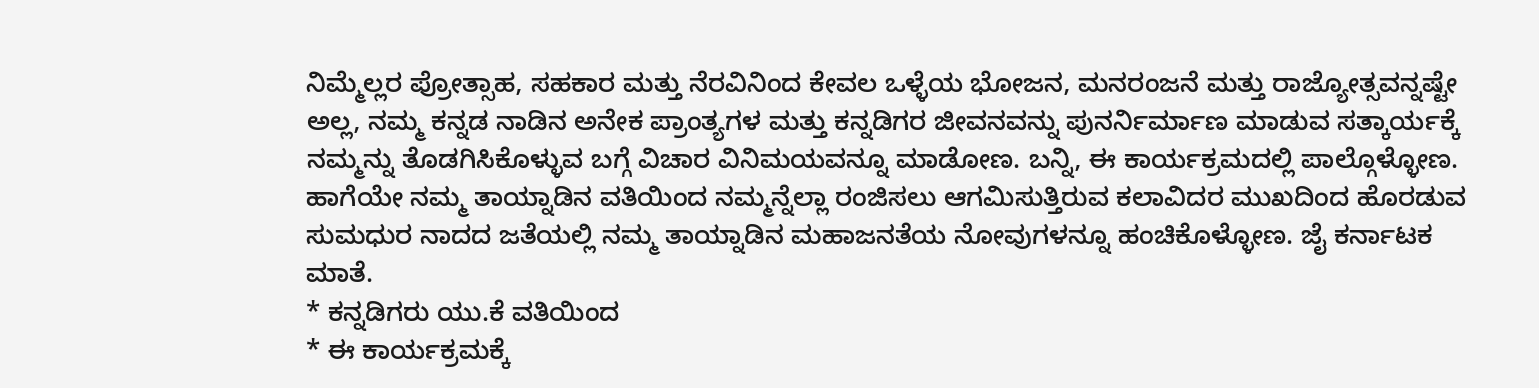ನಿಮ್ಮೆಲ್ಲರ ಪ್ರೋತ್ಸಾಹ, ಸಹಕಾರ ಮತ್ತು ನೆರವಿನಿಂದ ಕೇವಲ ಒಳ್ಳೆಯ ಭೋಜನ, ಮನರಂಜನೆ ಮತ್ತು ರಾಜ್ಯೋತ್ಸವನ್ನಷ್ಟೇ ಅಲ್ಲ, ನಮ್ಮ ಕನ್ನಡ ನಾಡಿನ ಅನೇಕ ಪ್ರಾಂತ್ಯಗಳ ಮತ್ತು ಕನ್ನಡಿಗರ ಜೀವನವನ್ನು ಪುನರ್ನಿರ್ಮಾಣ ಮಾಡುವ ಸತ್ಕಾರ್ಯಕ್ಕೆ ನಮ್ಮನ್ನು ತೊಡಗಿಸಿಕೊಳ್ಳುವ ಬಗ್ಗೆ ವಿಚಾರ ವಿನಿಮಯವನ್ನೂ ಮಾಡೋಣ. ಬನ್ನಿ, ಈ ಕಾರ್ಯಕ್ರಮದಲ್ಲಿ ಪಾಲ್ಗೊಳ್ಳೋಣ. ಹಾಗೆಯೇ ನಮ್ಮ ತಾಯ್ನಾಡಿನ ವತಿಯಿಂದ ನಮ್ಮನ್ನೆಲ್ಲಾ ರಂಜಿಸಲು ಆಗಮಿಸುತ್ತಿರುವ ಕಲಾವಿದರ ಮುಖದಿಂದ ಹೊರಡುವ ಸುಮಧುರ ನಾದದ ಜತೆಯಲ್ಲಿ ನಮ್ಮ ತಾಯ್ನಾಡಿನ ಮಹಾಜನತೆಯ ನೋವುಗಳನ್ನೂ ಹಂಚಿಕೊಳ್ಳೋಣ. ಜೈ ಕರ್ನಾಟಕ ಮಾತೆ.
* ಕನ್ನಡಿಗರು ಯು.ಕೆ ವತಿಯಿಂದ
* ಈ ಕಾರ್ಯಕ್ರಮಕ್ಕೆ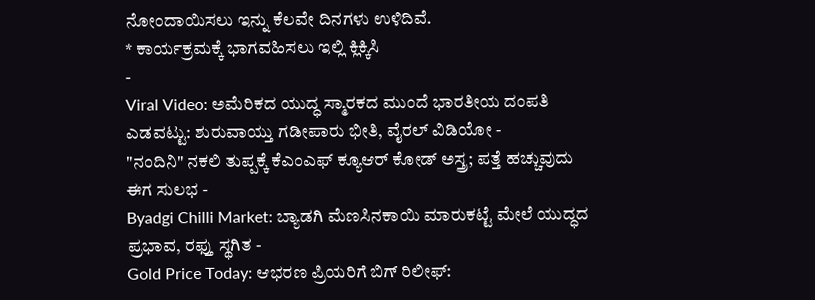ನೋಂದಾಯಿಸಲು ಇನ್ನು ಕೆಲವೇ ದಿನಗಳು ಉಳಿದಿವೆ.
* ಕಾರ್ಯಕ್ರಮಕ್ಕೆ ಭಾಗವಹಿಸಲು ಇಲ್ಲಿ ಕ್ಲಿಕ್ಕಿಸಿ
-
Viral Video: ಅಮೆರಿಕದ ಯುದ್ಧ ಸ್ಮಾರಕದ ಮುಂದೆ ಭಾರತೀಯ ದಂಪತಿ ಎಡವಟ್ಟು: ಶುರುವಾಯ್ತು ಗಡೀಪಾರು ಭೀತಿ, ವೈರಲ್ ವಿಡಿಯೋ -
"ನಂದಿನಿ" ನಕಲಿ ತುಪ್ಪಕ್ಕೆ ಕೆಎಂಎಫ್ ಕ್ಯೂಆರ್ ಕೋಡ್ ಅಸ್ತ್ರ; ಪತ್ತೆ ಹಚ್ಚುವುದು ಈಗ ಸುಲಭ -
Byadgi Chilli Market: ಬ್ಯಾಡಗಿ ಮೆಣಸಿನಕಾಯಿ ಮಾರುಕಟ್ಟೆ ಮೇಲೆ ಯುದ್ಧದ ಪ್ರಭಾವ, ರಫ್ತು ಸ್ಥಗಿತ -
Gold Price Today: ಆಭರಣ ಪ್ರಿಯರಿಗೆ ಬಿಗ್ ರಿಲೀಫ್: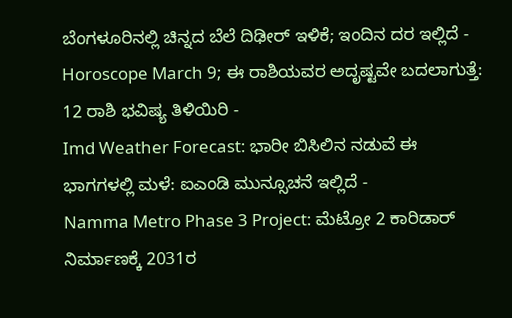ಬೆಂಗಳೂರಿನಲ್ಲಿ ಚಿನ್ನದ ಬೆಲೆ ದಿಢೀರ್ ಇಳಿಕೆ; ಇಂದಿನ ದರ ಇಲ್ಲಿದೆ -
Horoscope March 9; ಈ ರಾಶಿಯವರ ಅದೃಷ್ಟವೇ ಬದಲಾಗುತ್ತೆ: 12 ರಾಶಿ ಭವಿಷ್ಯ ತಿಳಿಯಿರಿ -
Imd Weather Forecast: ಭಾರೀ ಬಿಸಿಲಿನ ನಡುವೆ ಈ ಭಾಗಗಳಲ್ಲಿ ಮಳೆ: ಐಎಂಡಿ ಮುನ್ಸೂಚನೆ ಇಲ್ಲಿದೆ -
Namma Metro Phase 3 Project: ಮೆಟ್ರೋ 2 ಕಾರಿಡಾರ್ ನಿರ್ಮಾಣಕ್ಕೆ 2031ರ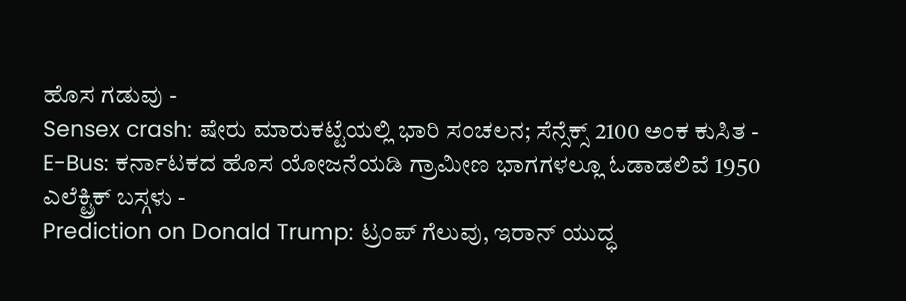ಹೊಸ ಗಡುವು -
Sensex crash: ಷೇರು ಮಾರುಕಟ್ಟೆಯಲ್ಲಿ ಭಾರಿ ಸಂಚಲನ; ಸೆನ್ಸೆಕ್ಸ್ 2100 ಅಂಕ ಕುಸಿತ -
E-Bus: ಕರ್ನಾಟಕದ ಹೊಸ ಯೋಜನೆಯಡಿ ಗ್ರಾಮೀಣ ಭಾಗಗಳಲ್ಲೂ ಓಡಾಡಲಿವೆ 1950 ಎಲೆಕ್ಟ್ರಿಕ್ ಬಸ್ಗಳು -
Prediction on Donald Trump: ಟ್ರಂಪ್ ಗೆಲುವು, ಇರಾನ್ ಯುದ್ಧ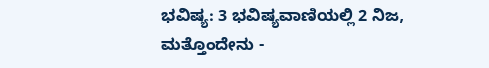ಭವಿಷ್ಯ: 3 ಭವಿಷ್ಯವಾಣಿಯಲ್ಲಿ 2 ನಿಜ, ಮತ್ತೊಂದೇನು -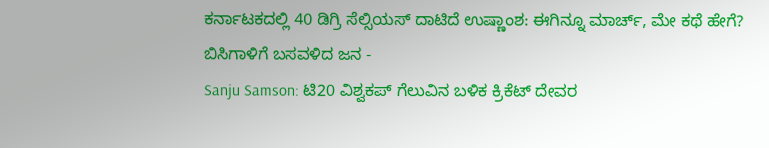ಕರ್ನಾಟಕದಲ್ಲಿ 40 ಡಿಗ್ರಿ ಸೆಲ್ಸಿಯಸ್ ದಾಟಿದೆ ಉಷ್ಣಾಂಶ: ಈಗಿನ್ನೂ ಮಾರ್ಚ್, ಮೇ ಕಥೆ ಹೇಗೆ? ಬಿಸಿಗಾಳಿಗೆ ಬಸವಳಿದ ಜನ -
Sanju Samson: ಟಿ20 ವಿಶ್ವಕಪ್ ಗೆಲುವಿನ ಬಳಿಕ ಕ್ರಿಕೆಟ್ ದೇವರ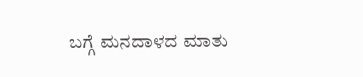ಬಗ್ಗೆ ಮನದಾಳದ ಮಾತು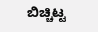ಬಿಚ್ಚಿಟ್ಟ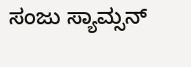ಸಂಜು ಸ್ಯಾಮ್ಸನ್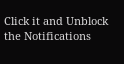Click it and Unblock the Notifications